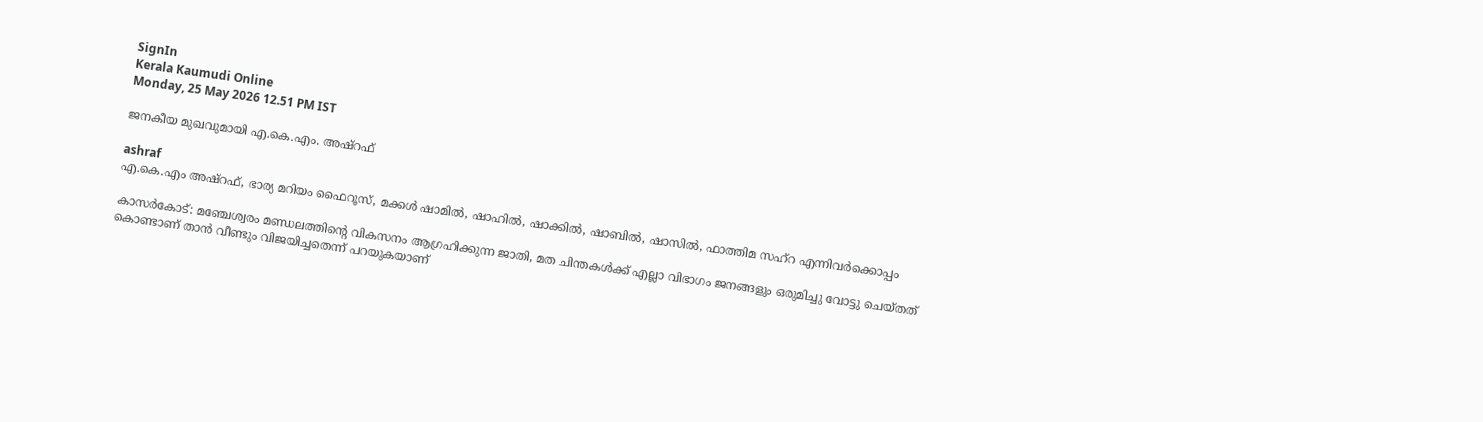SignIn
Kerala Kaumudi Online
Monday, 25 May 2026 12.51 PM IST

ജനകീയ മുഖവുമായി എ.കെ.എം. അഷ്റഫ്

ashraf
എ.കെ.എം അഷ്‌റഫ്‌, ഭാര്യ മറിയം ഫൈറൂസ്, മക്കൾ ഷാമിൽ, ഷാഹിൽ, ഷാക്കിൽ, ഷാബിൽ, ഷാസിൽ, ഫാത്തിമ സഹ്‌റ എന്നിവർക്കൊപ്പം

കാസർകോട്: മഞ്ചേശ്വരം മണ്ഡലത്തിന്റെ വികസനം ആഗ്രഹിക്കുന്ന ജാതി, മത ചിന്തകൾക്ക് എല്ലാ വിഭാഗം ജനങ്ങളും ഒരുമിച്ചു വോട്ടു ചെയ്തത് കൊണ്ടാണ് താൻ വീണ്ടും വിജയിച്ചതെന്ന് പറയുകയാണ്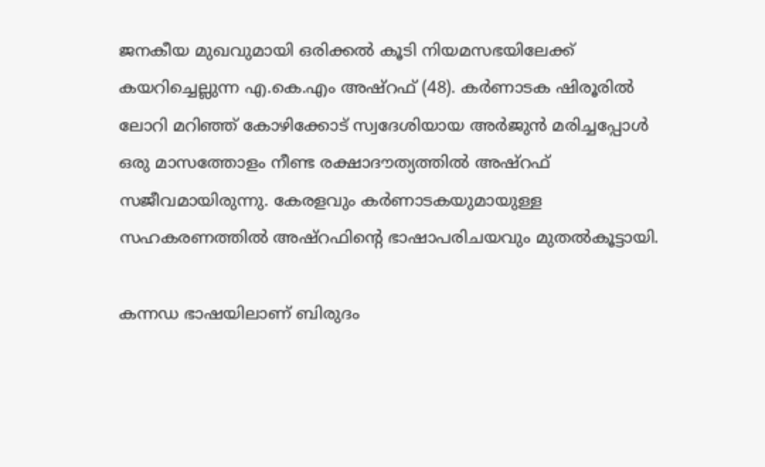ജനകീയ മുഖവുമായി ഒരിക്കൽ കൂടി നിയമസഭയിലേക്ക് കയറിച്ചെല്ലുന്ന എ.കെ.എം അഷ്‌റഫ് (48). കർണാടക ഷിരൂരിൽ ലോറി മറിഞ്ഞ് കോഴിക്കോട് സ്വദേശിയായ അർജുൻ മരിച്ചപ്പോൾ ഒരു മാസത്തോളം നീണ്ട രക്ഷാദൗത്യത്തിൽ അഷ്റഫ് സജീവമായിരുന്നു. കേരളവും കർണാടകയുമായുള്ള സഹകരണത്തിൽ അഷ്റഫിന്റെ ഭാഷാപരിചയവും മുതൽകൂട്ടായി.

കന്നഡ ഭാഷയിലാണ് ബിരുദം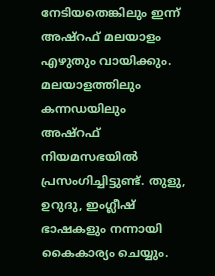നേടിയതെങ്കിലും ഇന്ന് അഷ്റഫ് മലയാളം എഴുതും വായിക്കും. മലയാളത്തിലും കന്നഡയിലും അഷ്റഫ് നിയമസഭയിൽ പ്രസംഗിച്ചിട്ടുണ്ട്. തുളു, ഉറുദു, ഇംഗ്ലീഷ് ഭാഷകളും നന്നായി കൈകാര്യം ചെയ്യും.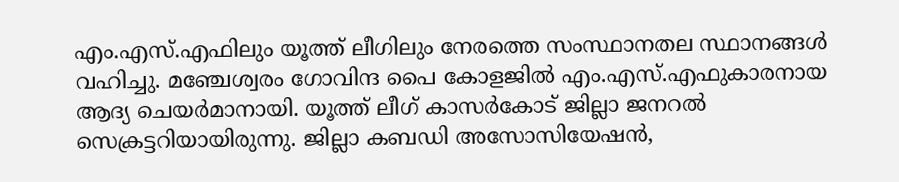എം.എസ്.എഫിലും യൂത്ത് ലീഗിലും നേരത്തെ സംസ്ഥാനതല സ്ഥാനങ്ങൾ വഹിച്ചു. മഞ്ചേശ്വരം ഗോവിന്ദ പൈ കോളജിൽ എം.എസ്.എഫുകാരനായ ആദ്യ ചെയർമാനായി. യൂത്ത് ലീഗ് കാസർകോട് ജില്ലാ ജനറൽ സെക്രട്ടറിയായിരുന്നു. ജില്ലാ കബഡി അസോസിയേഷൻ,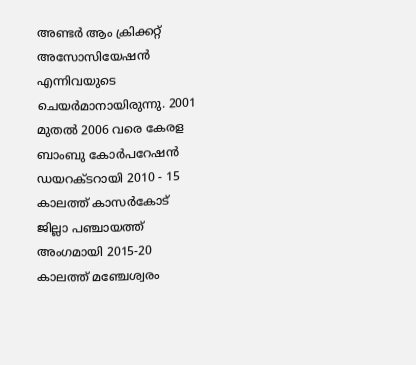അണ്ടർ ആം ക്രിക്കറ്റ് അസോസിയേഷൻ എന്നിവയുടെ ചെയർമാനായിരുന്നു. 2001 മുതൽ 2006 വരെ കേരള ബാംബു കോർപറേഷൻ ഡയറക്ട‌റായി 2010 - 15 കാലത്ത് കാസർകോട് ജില്ലാ പഞ്ചായത്ത് അംഗമായി 2015-20 കാലത്ത് മഞ്ചേശ്വരം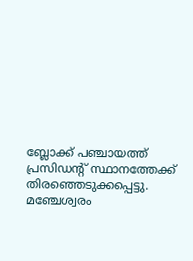ബ്ലോക്ക് പഞ്ചായത്ത് പ്രസിഡന്റ് സ്ഥാനത്തേക്ക് തിരഞ്ഞെടുക്കപ്പെട്ടു. മഞ്ചേശ്വരം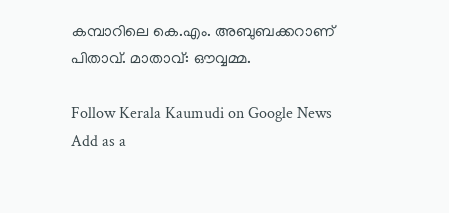കമ്പാറിലെ കെ.എം. അബുബക്കറാണ് പിതാവ്. മാതാവ്: ഔവ്വമ്മ.

Follow Kerala Kaumudi on Google News Add as a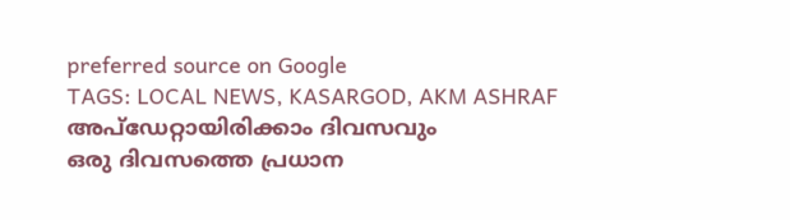preferred source on Google
TAGS: LOCAL NEWS, KASARGOD, AKM ASHRAF
അപ്ഡേറ്റായിരിക്കാം ദിവസവും
ഒരു ദിവസത്തെ പ്രധാന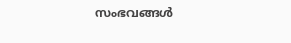സംഭവങ്ങൾ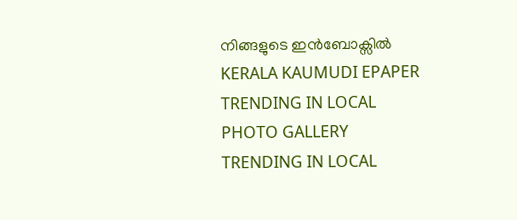നിങ്ങളുടെ ഇൻബോക്സിൽ
KERALA KAUMUDI EPAPER
TRENDING IN LOCAL
PHOTO GALLERY
TRENDING IN LOCAL